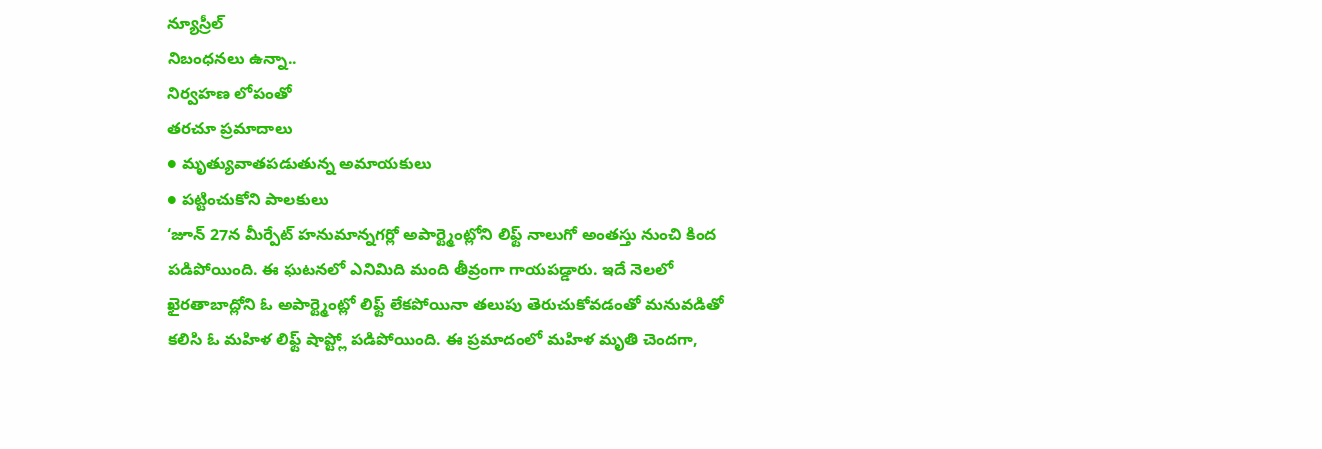న్యూస్రీల్
నిబంధనలు ఉన్నా..
నిర్వహణ లోపంతో
తరచూ ప్రమాదాలు
● మృత్యువాతపడుతున్న అమాయకులు
● పట్టించుకోని పాలకులు
‘జూన్ 27న మీర్పేట్ హనుమాన్నగర్లో అపార్ట్మెంట్లోని లిఫ్ట్ నాలుగో అంతస్తు నుంచి కింద పడిపోయింది. ఈ ఘటనలో ఎనిమిది మంది తీవ్రంగా గాయపడ్డారు. ఇదే నెలలో ఖైరతాబాద్లోని ఓ అపార్ట్మెంట్లో లిఫ్ట్ లేకపోయినా తలుపు తెరుచుకోవడంతో మనువడితో కలిసి ఓ మహిళ లిఫ్ట్ షాప్ట్లో పడిపోయింది. ఈ ప్రమాదంలో మహిళ మృతి చెందగా,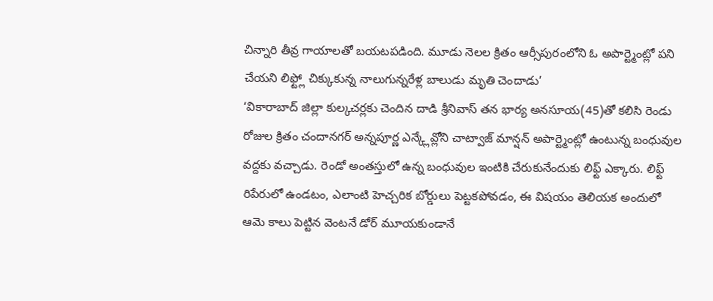చిన్నారి తీవ్ర గాయాలతో బయటపడింది. మూడు నెలల క్రితం ఆర్సీపురంలోని ఓ అపార్ట్మెంట్లో పని చేయని లిఫ్ట్లో చిక్కుకున్న నాలుగున్నరేళ్ల బాలుడు మృతి చెందాడు’
‘వికారాబాద్ జిల్లా కుల్కచర్లకు చెందిన దాడి శ్రీనివాస్ తన భార్య అనసూయ(45)తో కలిసి రెండు రోజుల క్రితం చందానగర్ అన్నపూర్ణ ఎన్క్లేవ్లోని చాట్వాజ్ మాన్షన్ అపార్ట్మెంట్లో ఉంటున్న బంధువుల వద్దకు వచ్చాడు. రెండో అంతస్తులో ఉన్న బంధువుల ఇంటికి చేరుకునేందుకు లిఫ్ట్ ఎక్కారు. లిఫ్ట్ రిపేరులో ఉండటం, ఎలాంటి హెచ్చరిక బోర్డులు పెట్టకపోవడం, ఈ విషయం తెలియక అందులో ఆమె కాలు పెట్టిన వెంటనే డోర్ మూయకుండానే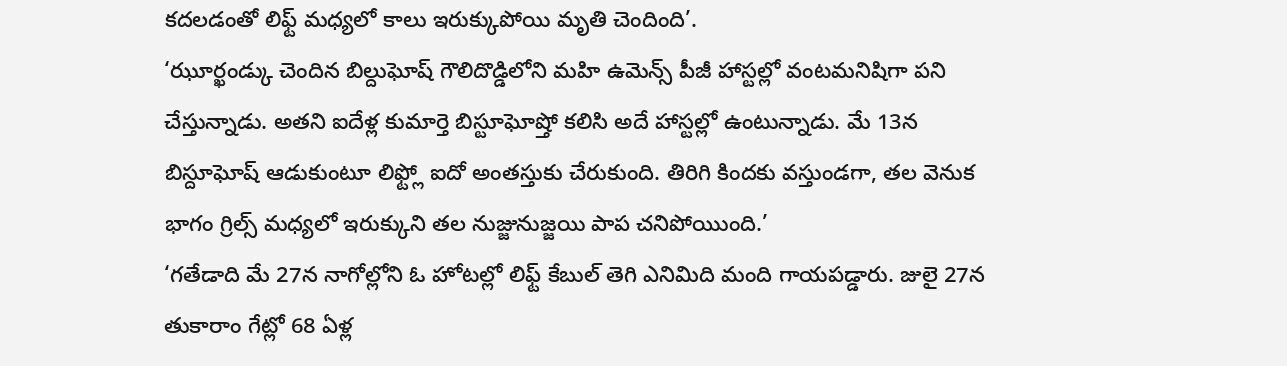కదలడంతో లిఫ్ట్ మధ్యలో కాలు ఇరుక్కుపోయి మృతి చెందింది’.
‘ఝూర్ఖండ్కు చెందిన బిల్దుఘోష్ గౌలిదొడ్డిలోని మహి ఉమెన్స్ పీజీ హాస్టల్లో వంటమనిషిగా పని చేస్తున్నాడు. అతని ఐదేళ్ల కుమార్తె బిస్టూఘోష్తో కలిసి అదే హాస్టల్లో ఉంటున్నాడు. మే 13న బిస్దూఘోష్ ఆడుకుంటూ లిఫ్ట్లో ఐదో అంతస్తుకు చేరుకుంది. తిరిగి కిందకు వస్తుండగా, తల వెనుక భాగం గ్రిల్స్ మధ్యలో ఇరుక్కుని తల నుజ్జునుజ్జయి పాప చనిపోయిుంది.’
‘గతేడాది మే 27న నాగోల్లోని ఓ హోటల్లో లిఫ్ట్ కేబుల్ తెగి ఎనిమిది మంది గాయపడ్డారు. జులై 27న తుకారాం గేట్లో 68 ఏళ్ల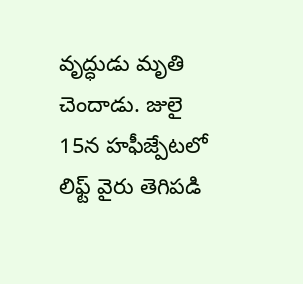వృద్ధుడు మృతి చెందాడు. జులై 15న హఫీజ్పేటలో లిఫ్ట్ వైరు తెగిపడి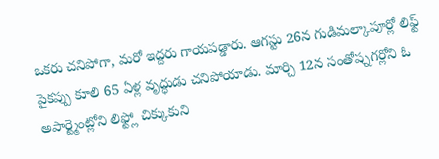ఒకరు చనిపోగా, మరో ఇద్దరు గాయపడ్డారు. ఆగస్టు 26న గుడిమల్కాపూర్లో లిఫ్ట్ పైకప్పు కూలి 65 ఏళ్ల వృద్ధుడు చనిపోయాడు. మార్చి 12న సంతోష్నగర్లోని ఓ అపార్ట్మెంట్లోని లిఫ్ట్లో చిక్కుకుని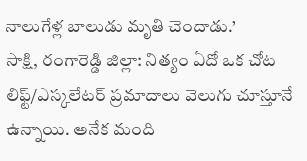నాలుగేళ్ల బాలుడు మృతి చెందాడు.’
సాక్షి, రంగారెడ్డి జిల్లా: నిత్యం ఏదో ఒక చోట లిఫ్ట్/ఎస్కలేటర్ ప్రమాదాలు వెలుగు చూస్తూనే ఉన్నాయి. అనేక మంది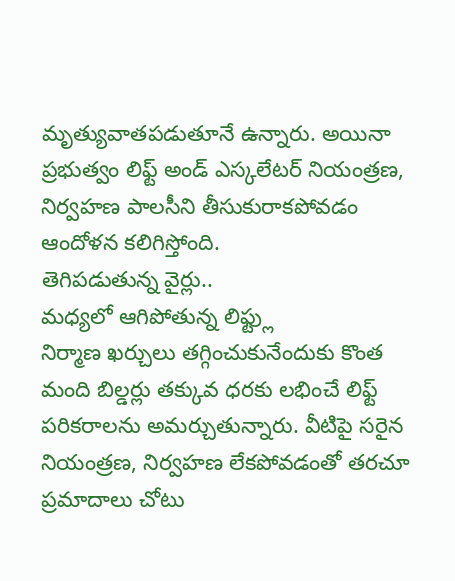మృత్యువాతపడుతూనే ఉన్నారు. అయినా ప్రభుత్వం లిఫ్ట్ అండ్ ఎస్కలేటర్ నియంత్రణ, నిర్వహణ పాలసీని తీసుకురాకపోవడం ఆందోళన కలిగిస్తోంది.
తెగిపడుతున్న వైర్లు..
మధ్యలో ఆగిపోతున్న లిఫ్ట్లు
నిర్మాణ ఖర్చులు తగ్గించుకునేందుకు కొంత మంది బిల్డర్లు తక్కువ ధరకు లభించే లిఫ్ట్ పరికరాలను అమర్చుతున్నారు. వీటిపై సరైన నియంత్రణ, నిర్వహణ లేకపోవడంతో తరచూ ప్రమాదాలు చోటు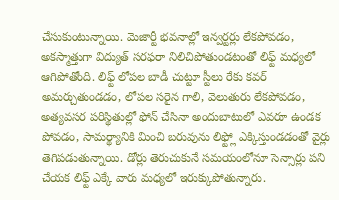చేసుకుంటున్నాయి. మెజార్టీ భవనాల్లో ఇన్వర్టర్లు లేకపోవడం, అకస్మాత్తుగా విద్యుత్ సరఫరా నిలిచిపోతుండటంతో లిఫ్ట్ మధ్యలో ఆగిపోతోంది. లిఫ్ట్ లోపల బాడీ చుట్టూ స్టీలు రేకు కవర్ అమర్చుతుండడం, లోపల సరైన గాలి, వెలుతురు లేకపోవడం, అత్యవసర పరిస్థితుల్లో ఫోన్ చేసినా అందుబాటులో ఎవరూ ఉండక పోవడం, సామర్థ్యానికి మించి బరువును లిఫ్ట్లో ఎక్కిస్తుండడంతో వైర్లు తెగిపడుతున్నాయి. డోర్లు తెరుచుకునే సమయంలోనూ సెన్సార్లు పని చేయక లిఫ్ట్ ఎక్కే వారు మధ్యలో ఇరుక్కుపోతున్నారు.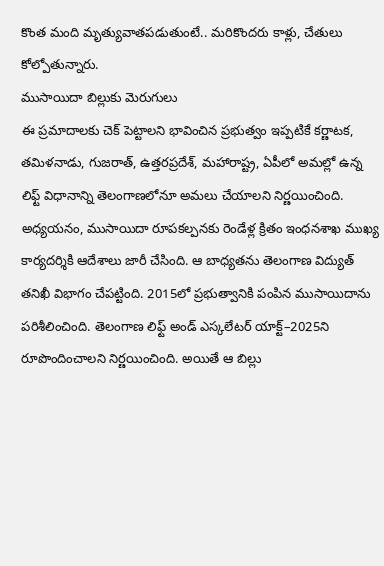కొంత మంది మృత్యువాతపడుతుంటే.. మరికొందరు కాళ్లు, చేతులు కోల్పోతున్నారు.
ముసాయిదా బిల్లుకు మెరుగులు
ఈ ప్రమాదాలకు చెక్ పెట్టాలని భావించిన ప్రభుత్వం ఇప్పటికే కర్ణాటక, తమిళనాడు, గుజరాత్, ఉత్తరప్రదేశ్, మహారాష్ట్ర, ఏపీలో అమల్లో ఉన్న లిఫ్ట్ విధానాన్ని తెలంగాణలోనూ అమలు చేయాలని నిర్ణయించింది. అధ్యయనం, ముసాయిదా రూపకల్పనకు రెండేళ్ల క్రితం ఇంధనశాఖ ముఖ్య కార్యదర్శికి ఆదేశాలు జారీ చేసింది. ఆ బాధ్యతను తెలంగాణ విద్యుత్ తనిఖీ విభాగం చేపట్టింది. 2015లో ప్రభుత్వానికి పంపిన ముసాయిదాను పరిశీలించింది. తెలంగాణ లిఫ్ట్ అండ్ ఎస్కలేటర్ యాక్ట్–2025ని రూపొందించాలని నిర్ణయించింది. అయితే ఆ బిల్లు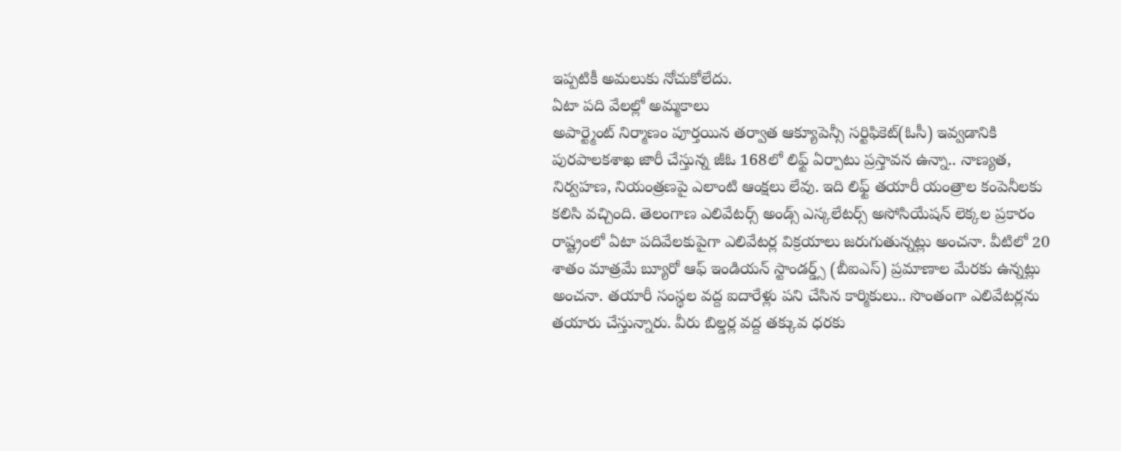ఇప్పటికీ అమలుకు నోచుకోలేదు.
ఏటా పది వేలల్లో అమ్మకాలు
అపార్ట్మెంట్ నిర్మాణం పూర్తయిన తర్వాత ఆక్యూపెన్సీ సర్టిఫికెట్(ఓసీ) ఇవ్వడానికి పురపాలకశాఖ జారీ చేస్తున్న జీఓ 168లో లిఫ్ట్ ఏర్పాటు ప్రస్తావన ఉన్నా.. నాణ్యత, నిర్వహణ, నియంత్రణపై ఎలాంటి ఆంక్షలు లేవు. ఇది లిఫ్ట్ తయారీ యంత్రాల కంపెనీలకు కలిసి వచ్చింది. తెలంగాణ ఎలివేటర్స్ అండ్స్ ఎస్కలేటర్స్ అసోసియేషన్ లెక్కల ప్రకారం రాష్ట్రంలో ఏటా పదివేలకుపైగా ఎలివేటర్ల విక్రయాలు జరుగుతున్నట్లు అంచనా. వీటిలో 20 శాతం మాత్రమే బ్యూరో ఆఫ్ ఇండియన్ స్టాండర్డ్స్ (బీఐఎస్) ప్రమాణాల మేరకు ఉన్నట్లు అంచనా. తయారీ సంస్థల వద్ద ఐదారేళ్లు పని చేసిన కార్మికులు.. సొంతంగా ఎలివేటర్లను తయారు చేస్తున్నారు. వీరు బిల్డర్ల వద్ద తక్కువ ధరకు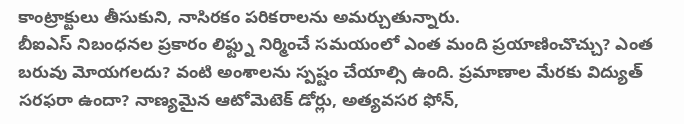కాంట్రాక్టులు తీసుకుని, నాసిరకం పరికరాలను అమర్చుతున్నారు.
బీఐఎస్ నిబంధనల ప్రకారం లిఫ్ట్ను నిర్మించే సమయంలో ఎంత మంది ప్రయాణించొచ్చు? ఎంత బరువు మోయగలదు? వంటి అంశాలను స్పష్టం చేయాల్సి ఉంది. ప్రమాణాల మేరకు విద్యుత్ సరఫరా ఉందా? నాణ్యమైన ఆటోమెటెక్ డోర్లు, అత్యవసర ఫోన్,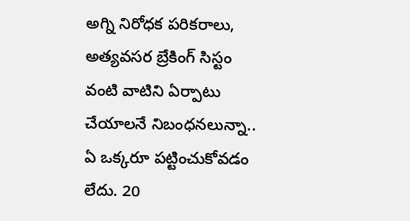అగ్ని నిరోధక పరికరాలు, అత్యవసర బ్రేకింగ్ సిస్టం వంటి వాటిని ఏర్పాటు చేయాలనే నిబంధనలున్నా.. ఏ ఒక్కరూ పట్టించుకోవడం లేదు. 20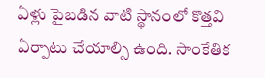ఏళ్లు పైబడిన వాటి స్థానంలో కొత్తవి ఏర్పాటు చేయాల్సి ఉంది. సాంకేతిక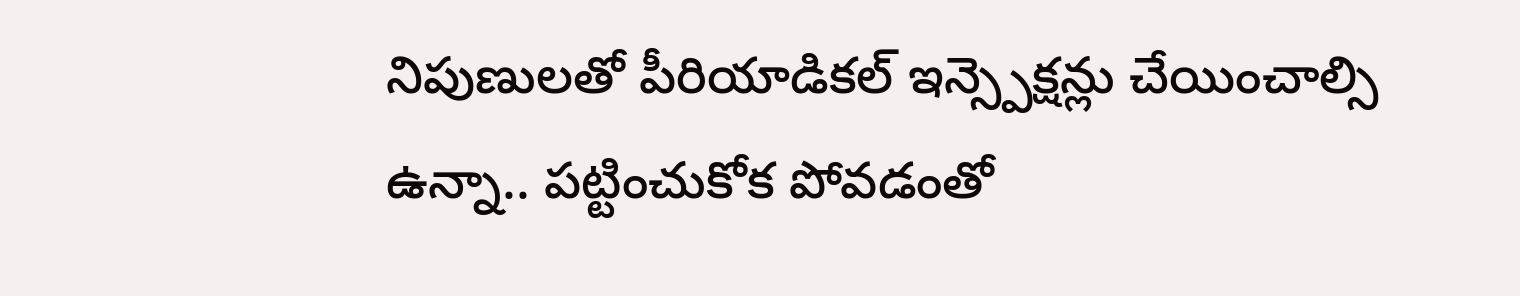నిపుణులతో పీరియాడికల్ ఇన్స్పెక్షన్లు చేయించాల్సి ఉన్నా.. పట్టించుకోక పోవడంతో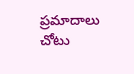ప్రమాదాలు చోటు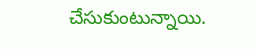చేసుకుంటున్నాయి.